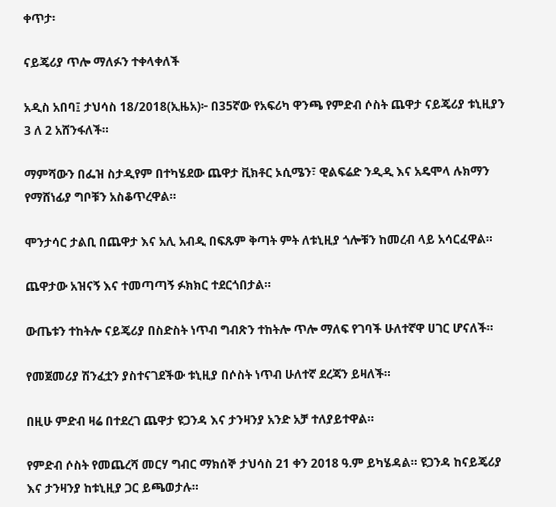ቀጥታ፡

ናይጄሪያ ጥሎ ማለፉን ተቀላቀለች

አዲስ አበባ፤ ታህሳስ 18/2018(ኢዜአ)፦ በ35ኛው የአፍሪካ ዋንጫ የምድብ ሶስት ጨዋታ ናይጄሪያ ቱኒዚያን 3 ለ 2 አሸንፋለች።

ማምሻውን በፌዝ ስታዲየም በተካሄደው ጨዋታ ቪክቶር ኦሲሜን፣ ዊልፍሬድ ንዲዲ እና አዴሞላ ሉክማን የማሸነፊያ ግቦቹን አስቆጥረዋል።

ሞንታሳር ታልቢ በጨዋታ እና አሊ አብዲ በፍጹም ቅጣት ምት ለቱኒዚያ ጎሎቹን ከመረብ ላይ አሳርፈዋል።

ጨዋታው አዝናኝ እና ተመጣጣኝ ፉክክር ተደርጎበታል።

ውጤቱን ተከትሎ ናይጄሪያ በስድስት ነጥብ ግብጽን ተከትሎ ጥሎ ማለፍ የገባች ሁለተኛዋ ሀገር ሆናለች።

የመጀመሪያ ሽንፈቷን ያስተናገደችው ቱኒዚያ በሶስት ነጥብ ሁለተኛ ደረጃን ይዛለች።

በዚሁ ምድብ ዛሬ በተደረገ ጨዋታ ዩጋንዳ እና ታንዛንያ አንድ አቻ ተለያይተዋል።

የምድብ ሶስት የመጨረሻ መርሃ ግብር ማክሰኞ ታህሳስ 21 ቀን 2018 ዓ.ም ይካሄዳል። ዩጋንዳ ከናይጄሪያ እና ታንዛንያ ከቱኒዚያ ጋር ይጫወታሉ።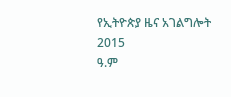የኢትዮጵያ ዜና አገልግሎት
2015
ዓ.ም